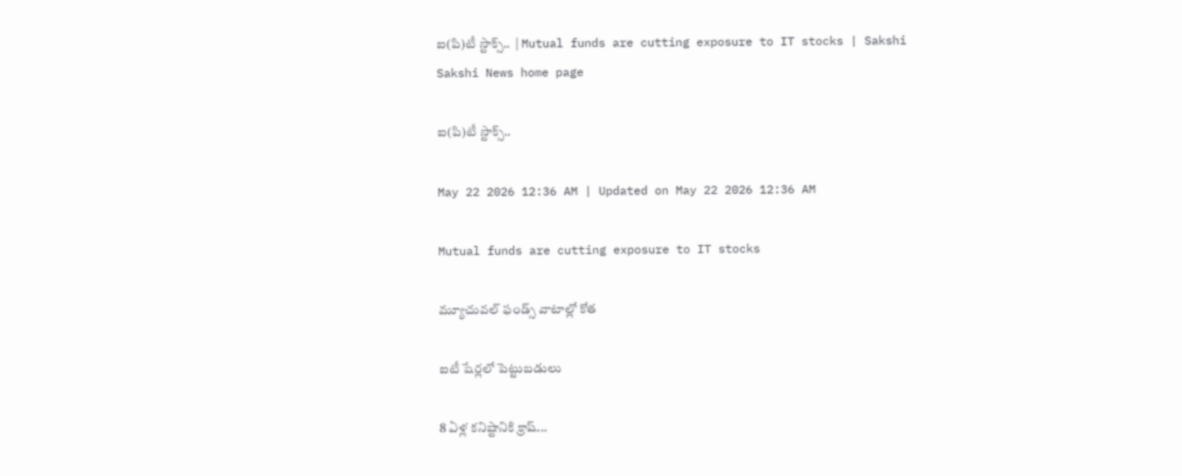ఐ(పి)టీ స్టాక్స్‌..  | Mutual funds are cutting exposure to IT stocks | Sakshi
Sakshi News home page

ఐ(పి)టీ స్టాక్స్‌..

May 22 2026 12:36 AM | Updated on May 22 2026 12:36 AM

Mutual funds are cutting exposure to IT stocks

మ్యూచువల్‌ ఫండ్స్‌ వాటాల్లో కోత

ఐటీ షేర్లలో పెట్టుబడులు

8 ఏళ్ల కనిష్టానికి క్రాష్‌...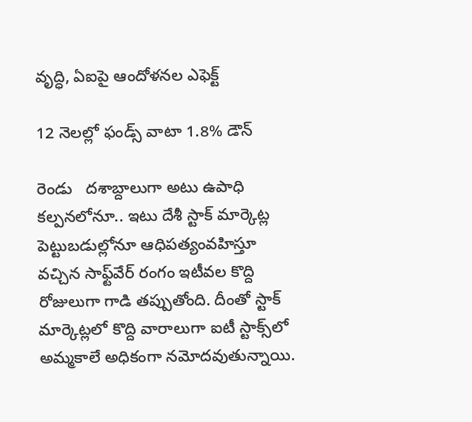వృద్ధి, ఏఐపై ఆందోళనల ఎఫెక్ట్‌

12 నెలల్లో ఫండ్స్‌ వాటా 1.8% డౌన్‌

రెండు   దశాబ్దాలుగా అటు ఉపాధి కల్పనలోనూ.. ఇటు దేశీ స్టాక్‌ మార్కెట్ల పెట్టుబడుల్లోనూ ఆధిపత్యంవహిస్తూ వచ్చిన సాఫ్ట్‌వేర్‌ రంగం ఇటీవల కొద్ది రోజులుగా గాడి తప్పుతోంది. దీంతో స్టాక్‌ మార్కెట్లలో కొద్ది వారాలుగా ఐటీ స్టాక్స్‌లో అమ్మకాలే అధికంగా నమోదవుతున్నాయి.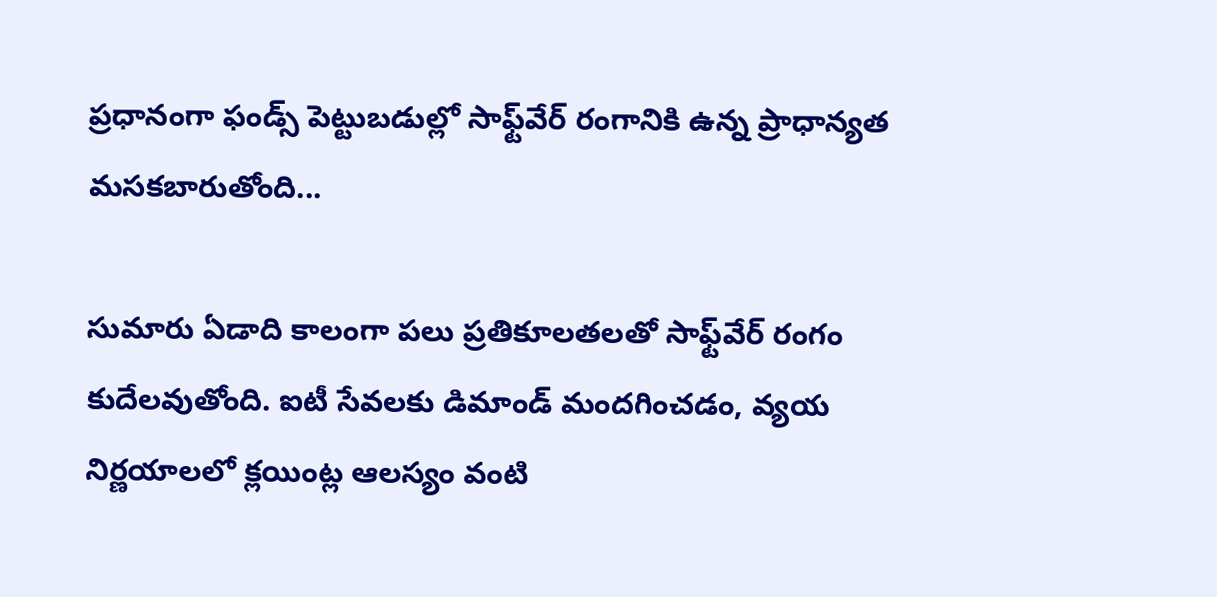ప్రధానంగా ఫండ్స్‌ పెట్టుబడుల్లో సాఫ్ట్‌వేర్‌ రంగానికి ఉన్న ప్రాధాన్యత మసకబారుతోంది...

సుమారు ఏడాది కాలంగా పలు ప్రతికూలతలతో సాఫ్ట్‌వేర్‌ రంగం కుదేలవుతోంది. ఐటీ సేవలకు డిమాండ్‌ మందగించడం, వ్యయ నిర్ణయాలలో క్లయింట్ల ఆలస్యం వంటి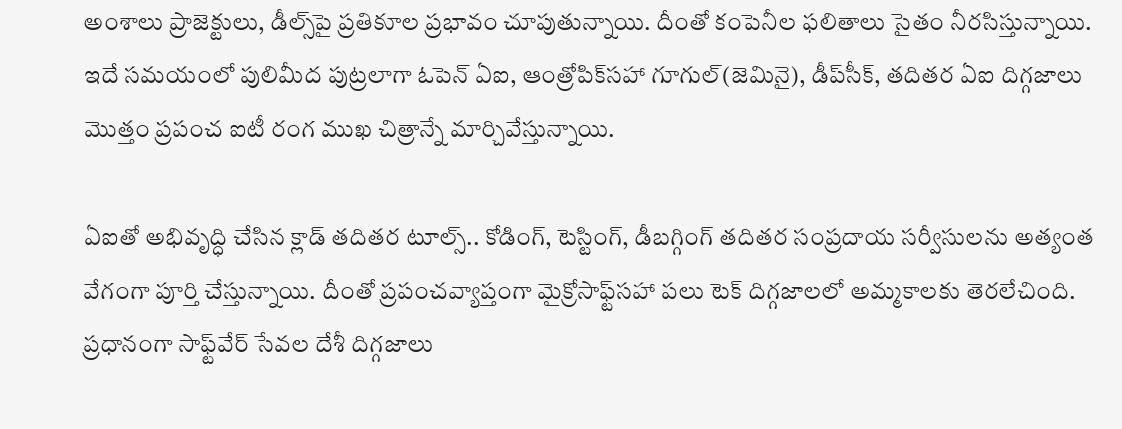అంశాలు ప్రాజెక్టులు, డీల్స్‌పై ప్రతికూల ప్రభావం చూపుతున్నాయి. దీంతో కంపెనీల ఫలితాలు సైతం నీరసిస్తున్నాయి. ఇదే సమయంలో పులిమీద పుట్రలాగా ఓపెన్‌ ఏఐ, ఆంత్రోపిక్‌సహా గూగుల్‌(జెమినై), డీప్‌సీక్, తదితర ఏఐ దిగ్గజాలు మొత్తం ప్రపంచ ఐటీ రంగ ముఖ చిత్రాన్నే మార్చివేస్తున్నాయి.

ఏఐతో అభివృద్ధి చేసిన క్లాడ్‌ తదితర టూల్స్‌.. కోడింగ్, టెస్టింగ్, డీబగ్గింగ్‌ తదితర సంప్రదాయ సర్వీసులను అత్యంత వేగంగా పూర్తి చేస్తున్నాయి. దీంతో ప్రపంచవ్యాప్తంగా మైక్రోసాఫ్ట్‌సహా పలు టెక్‌ దిగ్గజాలలో అమ్మకాలకు తెరలేచింది. ప్రధానంగా సాఫ్ట్‌వేర్‌ సేవల దేశీ దిగ్గజాలు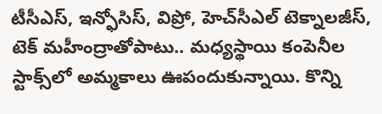టీసీఎస్, ఇన్ఫోసిస్, విప్రో, హెచ్‌సీఎల్‌ టెక్నాలజీస్, టెక్‌ మహీంద్రాతోపాటు.. మధ్యస్థాయి కంపెనీల స్టాక్స్‌లో అమ్మకాలు ఊపందుకున్నాయి. కొన్ని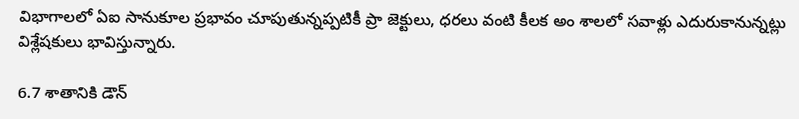విభాగాలలో ఏఐ సానుకూల ప్రభావం చూపుతున్నప్పటికీ ప్రా జెక్టులు, ధరలు వంటి కీలక అం శాలలో సవాళ్లు ఎదురుకానున్నట్లు విశ్లేషకులు భావిస్తున్నారు.

6.7 శాతానికి డౌన్‌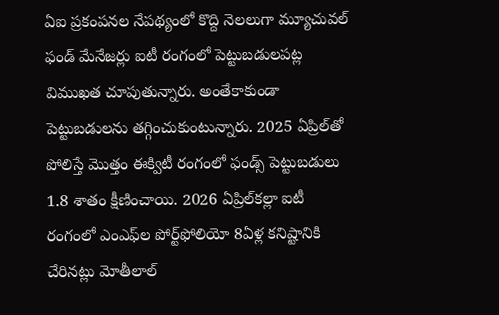ఏఐ ప్రకంపనల నేపథ్యంలో కొద్ది నెలలుగా మ్యూచువల్‌ ఫండ్‌ మేనేజర్లు ఐటీ రంగంలో పెట్టుబడులపట్ల విముఖత చూపుతున్నారు. అంతేకాకుండా పెట్టుబడులను తగ్గించుకుంటున్నారు. 2025 ఏప్రిల్‌తో పోలిస్తే మొత్తం ఈక్విటీ రంగంలో ఫండ్స్‌ పెట్టుబడులు 1.8 శాతం క్షీణించాయి. 2026 ఏప్రిల్‌కల్లా ఐటీ రంగంలో ఎంఎఫ్‌ల పోర్ట్‌ఫోలియో 8ఏళ్ల కనిష్టానికి చేరినట్లు మోతీలాల్‌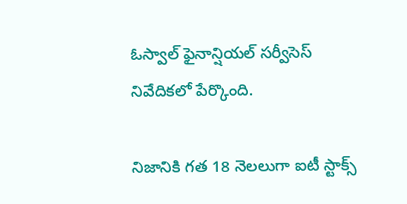ఓస్వాల్‌ ఫైనాన్షియల్‌ సర్వీసెస్‌ నివేదికలో పేర్కొంది.

నిజానికి గత 18 నెలలుగా ఐటీ స్టాక్స్‌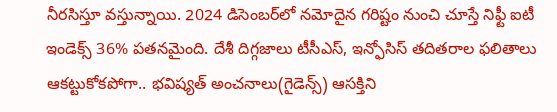నీరసిస్తూ వస్తున్నాయి. 2024 డిసెంబర్‌లో నమోదైన గరిష్టం నుంచి చూస్తే నిఫ్టీ ఐటీ ఇండెక్స్‌ 36% పతనమైంది. దేశీ దిగ్గజాలు టీసీఎస్, ఇన్ఫోసిస్‌ తదితరాల ఫలితాలు ఆకట్టుకోకపోగా.. భవిష్యత్‌ అంచనాలు(గైడెన్స్‌) ఆసక్తిని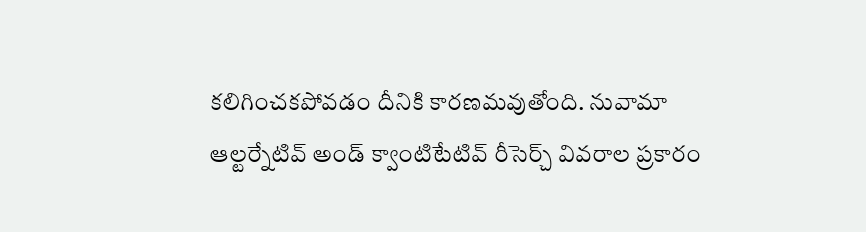కలిగించకపోవడం దీనికి కారణమవుతోంది. నువామా ఆల్టర్నేటివ్‌ అండ్‌ క్వాంటిటేటివ్‌ రీసెర్చ్‌ వివరాల ప్రకారం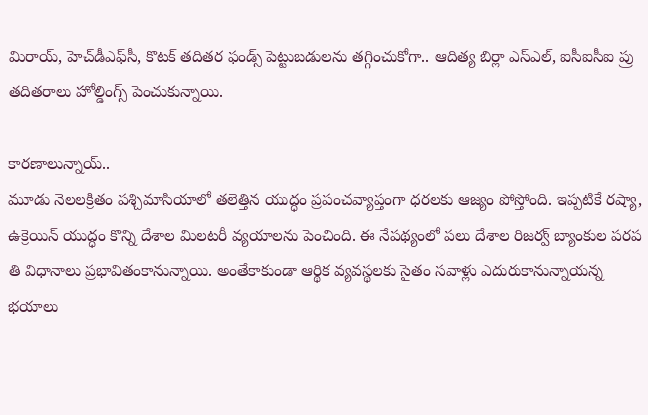మిరాయ్, హెచ్‌డీఎఫ్‌సీ, కొటక్‌ తదితర ఫండ్స్‌ పెట్టుబడులను తగ్గించుకోగా.. ఆదిత్య బిర్లా ఎస్‌ఎల్, ఐసీఐసీఐ ప్రు తదితరాలు హోల్డింగ్స్‌ పెంచుకున్నాయి.

కారణాలున్నాయ్‌..
మూడు నెలలక్రితం పశ్చిమాసియాలో తలెత్తిన యుద్ధం ప్రపంచవ్యాప్తంగా ధరలకు ఆజ్యం పోస్తోంది. ఇప్పటికే రష్యా, ఉక్రెయిన్‌ యుద్ధం కొన్ని దేశాల మిలటరీ వ్యయాలను పెంచింది. ఈ నేపథ్యంలో పలు దేశాల రిజర్వ్‌ బ్యాంకుల పరప తి విధానాలు ప్రభావితంకానున్నాయి. అంతేకాకుండా ఆర్థిక వ్యవస్థలకు సైతం సవాళ్లు ఎదురుకానున్నాయన్న భయాలు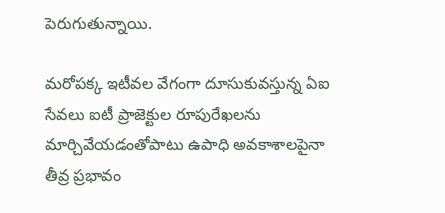పెరుగుతున్నాయి.

మరోపక్క ఇటీవల వేగంగా దూసుకువస్తున్న ఏఐ సేవలు ఐటీ ప్రాజెక్టుల రూపురేఖలను మార్చివేయడంతోపాటు ఉపాధి అవకాశాలపైనా తీవ్ర ప్రభావం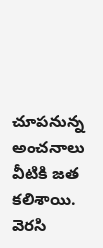చూపనున్న అంచనాలు వీటికి జత కలిశాయి. వెరసి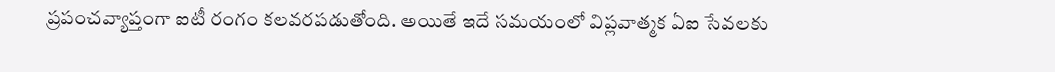ప్రపంచవ్యాప్తంగా ఐటీ రంగం కలవరపడుతోంది. అయితే ఇదే సమయంలో విప్లవాత్మక ఏఐ సేవలకు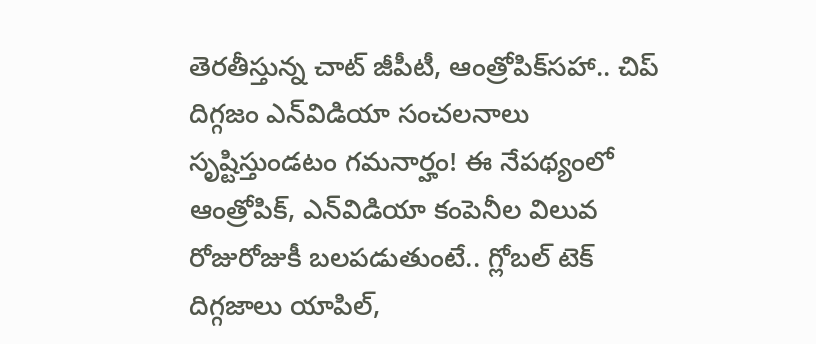తెరతీస్తున్న చాట్‌ జీపీటీ, ఆంత్రోపిక్‌సహా.. చిప్‌ దిగ్గజం ఎన్‌విడియా సంచలనాలు సృష్టిస్తుండటం గమనార్హం! ఈ నేపథ్యంలో ఆంత్రోపిక్, ఎన్‌విడియా కంపెనీల విలువ రోజురోజుకీ బలపడుతుంటే.. గ్లోబల్‌ టెక్‌ దిగ్గజాలు యాపిల్,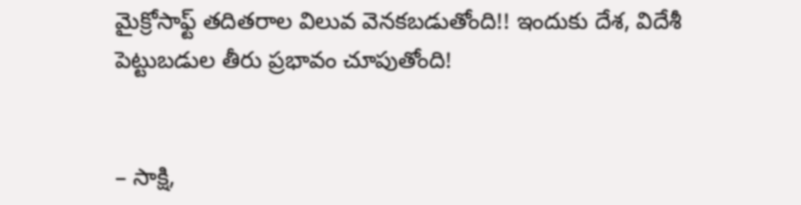మైక్రోసాఫ్ట్‌ తదితరాల విలువ వెనకబడుతోంది!! ఇందుకు దేశ, విదేశీ పెట్టుబడుల తీరు ప్రభావం చూపుతోంది!


– సాక్షి,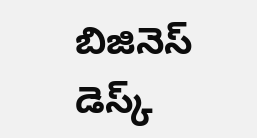బిజినెస్‌ డెస్క్‌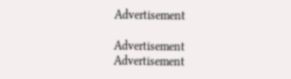Advertisement

Advertisement
Advertisement